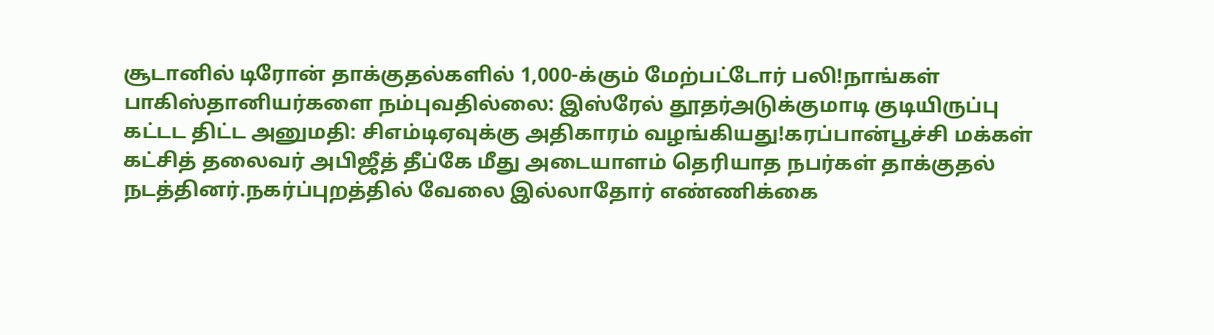சூடானில் டிரோன் தாக்குதல்களில் 1,000-க்கும் மேற்பட்டோர் பலி!நாங்கள் பாகிஸ்தானியர்களை நம்புவதில்லை: இஸ்ரேல் தூதர்அடுக்குமாடி குடியிருப்பு கட்டட திட்ட அனுமதி: சிஎம்டிஏவுக்கு அதிகாரம் வழங்கியது!கரப்பான்பூச்சி மக்கள் கட்சித் தலைவர் அபிஜீத் தீப்கே மீது அடையாளம் தெரியாத நபர்கள் தாக்குதல் நடத்தினர்.நகர்ப்புறத்தில் வேலை இல்லாதோர் எண்ணிக்கை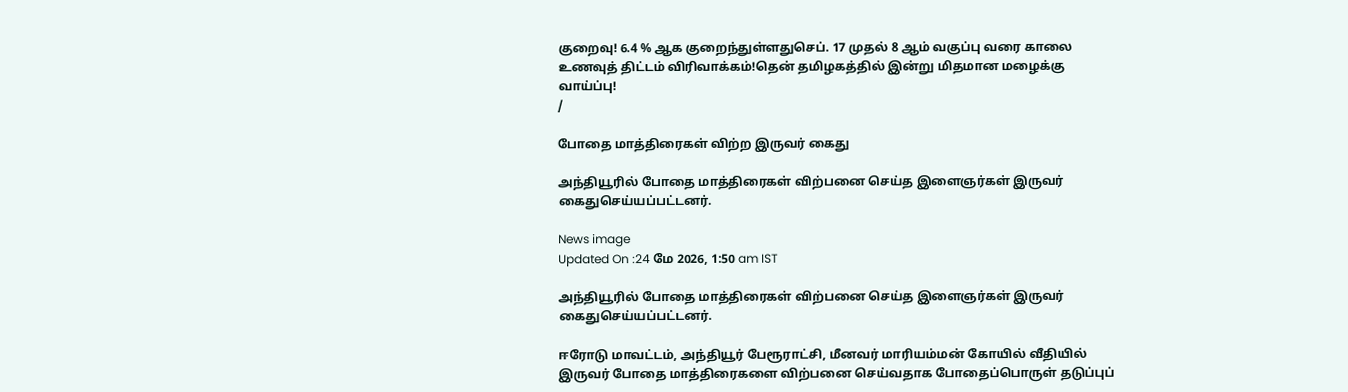குறைவு! 6.4 % ஆக குறைந்துள்ளதுசெப். 17 முதல் 8 ஆம் வகுப்பு வரை காலை உணவுத் திட்டம் விரிவாக்கம்!தென் தமிழகத்தில் இன்று மிதமான மழைக்கு வாய்ப்பு!
/

போதை மாத்திரைகள் விற்ற இருவர் கைது

அந்தியூரில் போதை மாத்திரைகள் விற்பனை செய்த இளைஞர்கள் இருவர் கைதுசெய்யப்பட்டனர்.

News image
Updated On :24 மே 2026, 1:50 am IST

அந்தியூரில் போதை மாத்திரைகள் விற்பனை செய்த இளைஞர்கள் இருவர் கைதுசெய்யப்பட்டனர்.

ஈரோடு மாவட்டம், அந்தியூர் பேரூராட்சி, மீனவர் மாரியம்மன் கோயில் வீதியில் இருவர் போதை மாத்திரைகளை விற்பனை செய்வதாக போதைப்பொருள் தடுப்புப்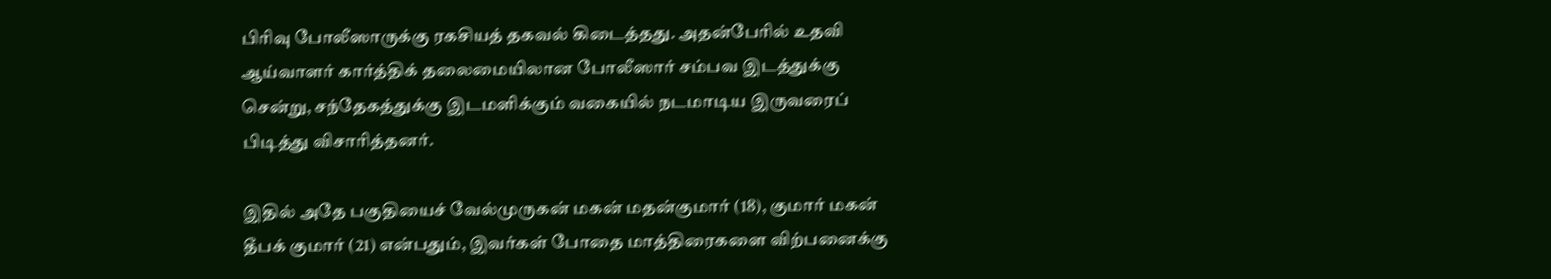பிரிவு போலீஸாருக்கு ரகசியத் தகவல் கிடைத்தது. அதன்பேரில் உதவி ஆய்வாளர் கார்த்திக் தலைமையிலான போலீஸார் சம்பவ இடத்துக்கு சென்று, சந்தேகத்துக்கு இடமளிக்கும் வகையில் நடமாடிய இருவரைப் பிடித்து விசாரித்தனர்.

இதில் அதே பகுதியைச் வேல்முருகன் மகன் மதன்குமார் (18), குமார் மகன் தீபக் குமார் (21) என்பதும், இவர்கள் போதை மாத்திரைகளை விற்பனைக்கு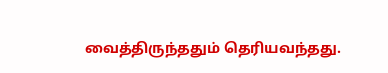வைத்திருந்ததும் தெரியவந்தது.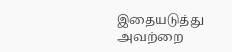இதையடுத்து அவற்றை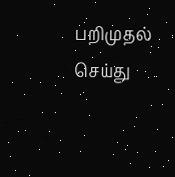பறிமுதல் செய்து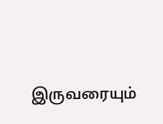இருவரையும்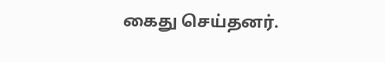கைது செய்தனர்.